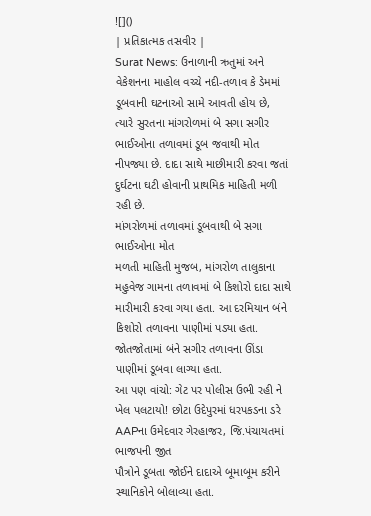![]()
| પ્રતિકાત્મક તસવીર |
Surat News: ઉનાળાની ઋતુમાં અને વેકેશનના માહોલ વચ્ચે નદી-તળાવ કે ડેમમાં ડૂબવાની ઘટનાઓ સામે આવતી હોય છે, ત્યારે સુરતના માંગરોળમાં બે સગા સગીર ભાઈઓના તળાવમાં ડૂબ જવાથી મોત નીપજ્યા છે. દાદા સાથે માછીમારી કરવા જતાં દુર્ઘટના ઘટી હોવાની પ્રાથમિક માહિતી મળી રહી છે.
માંગરોળમાં તળાવમાં ડૂબવાથી બે સગા ભાઈઓના મોત
મળતી માહિતી મુજબ, માંગરોળ તાલુકાના મહુવેજ ગામના તળાવમાં બે કિશોરો દાદા સાથે મારીમારી કરવા ગયા હતા. આ દરમિયાન બંને કિશોરો તળાવના પાણીમાં પડ્યા હતા. જોતજોતામાં બંને સગીર તળાવના ઊંડા પાણીમાં ડૂબવા લાગ્યા હતા.
આ પણ વાંચો: ગેટ પર પોલીસ ઉભી રહી ને ખેલ પલટાયો! છોટા ઉદેપુરમાં ધરપકડના ડરે AAPના ઉમેદવાર ગેરહાજર, જિ.પંચાયતમાં ભાજપની જીત
પૌત્રોને ડૂબતા જોઈને દાદાએ બૂમાબૂમ કરીને સ્થાનિકોને બોલાવ્યા હતા.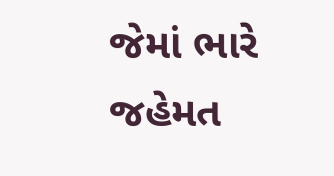જેમાં ભારે જહેમત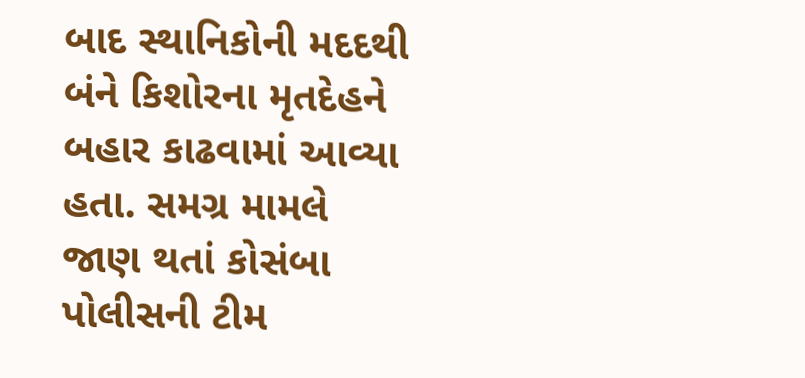બાદ સ્થાનિકોની મદદથી બંને કિશોરના મૃતદેહને બહાર કાઢવામાં આવ્યા હતા. સમગ્ર મામલે જાણ થતાં કોસંબા પોલીસની ટીમ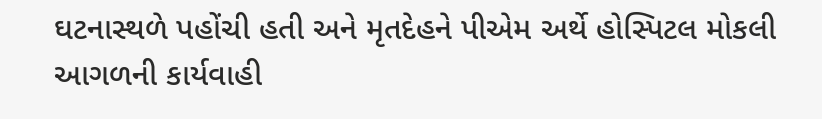ઘટનાસ્થળે પહોંચી હતી અને મૃતદેહને પીએમ અર્થે હોસ્પિટલ મોકલી આગળની કાર્યવાહી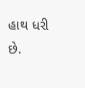હાથ ધરી છે.